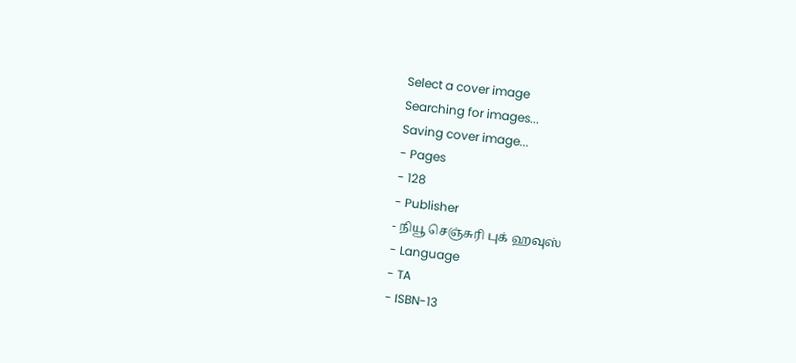Select a cover image
Searching for images...
Saving cover image...
- Pages
- 128
- Publisher
- நியூ செஞ்சுரி புக் ஹவுஸ்
- Language
- TA
- ISBN-13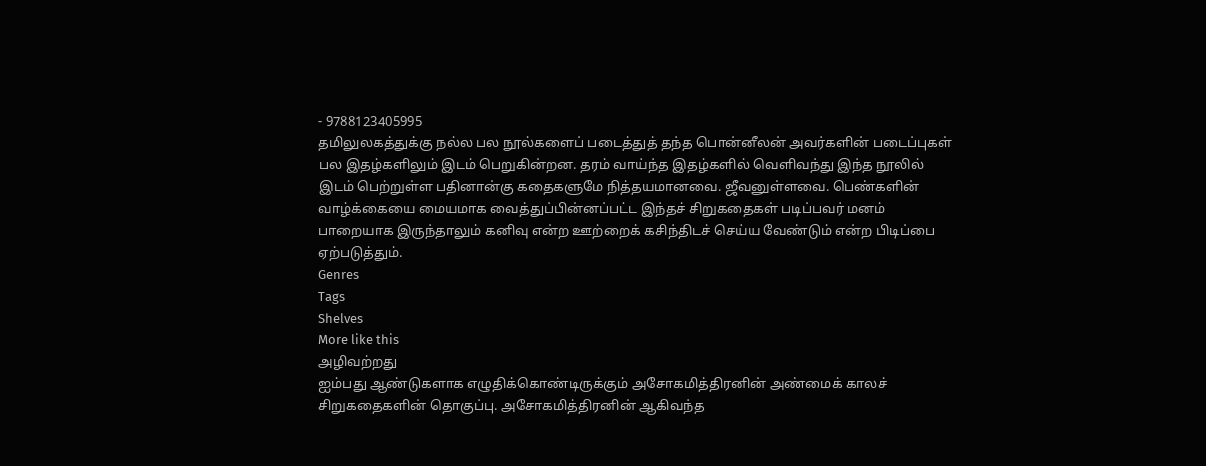- 9788123405995
தமிலுலகத்துக்கு நல்ல பல நூல்களைப் படைத்துத் தந்த பொன்னீலன் அவர்களின் படைப்புகள் பல இதழ்களிலும் இடம் பெறுகின்றன. தரம் வாய்ந்த இதழ்களில் வெளிவந்து இந்த நூலில் இடம் பெற்றுள்ள பதினான்கு கதைகளுமே நித்தயமானவை. ஜீவனுள்ளவை. பெண்களின் வாழ்க்கையை மையமாக வைத்துப்பின்னப்பட்ட இந்தச் சிறுகதைகள் படிப்பவர் மனம் பாறையாக இருந்தாலும் கனிவு என்ற ஊற்றைக் கசிந்திடச் செய்ய வேண்டும் என்ற பிடிப்பை ஏற்படுத்தும்.
Genres
Tags
Shelves
More like this
அழிவற்றது
ஐம்பது ஆண்டுகளாக எழுதிக்கொண்டிருக்கும் அசோகமித்திரனின் அண்மைக் காலச் சிறுகதைகளின் தொகுப்பு. அசோகமித்திரனின் ஆகிவந்த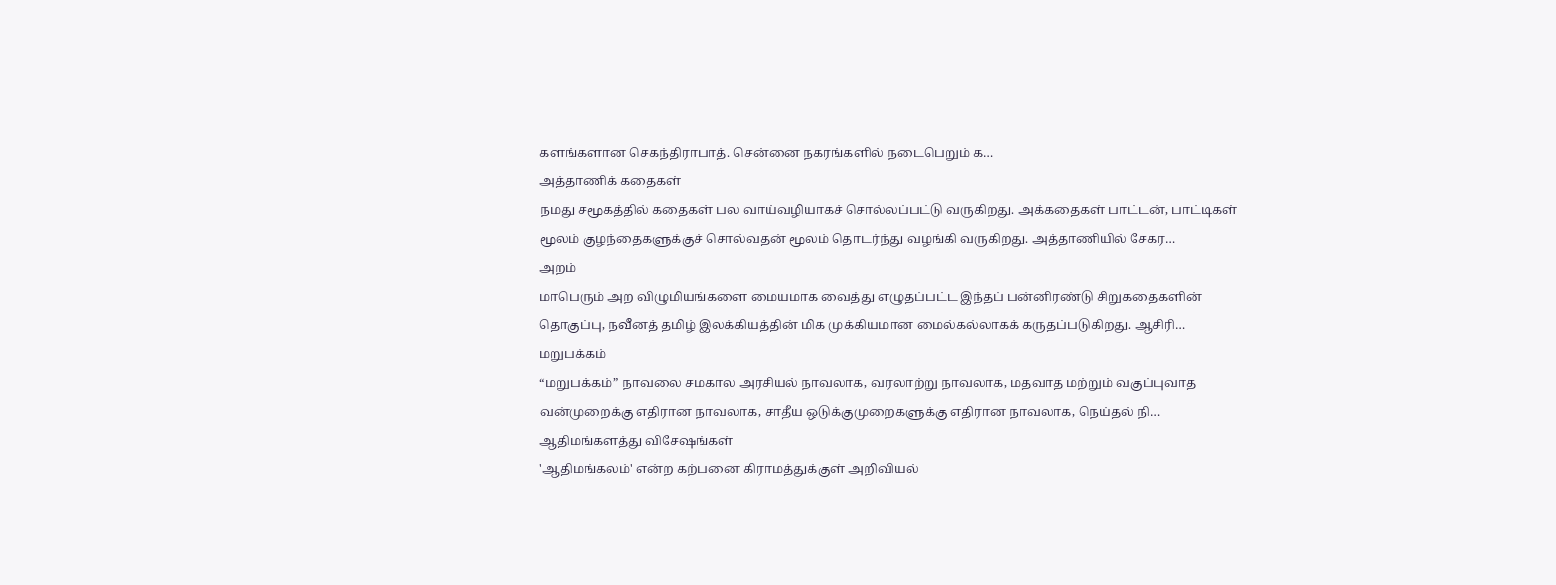களங்களான செகந்திராபாத். சென்னை நகரங்களில் நடைபெறும் க…
அத்தாணிக் கதைகள்
நமது சமூகத்தில் கதைகள் பல வாய்வழியாகச் சொல்லப்பட்டு வருகிறது. அக்கதைகள் பாட்டன், பாட்டிகள் மூலம் குழந்தைகளுக்குச் சொல்வதன் மூலம் தொடர்ந்து வழங்கி வருகிறது. அத்தாணியில் சேகர…
அறம்
மாபெரும் அற விழுமியங்களை மையமாக வைத்து எழுதப்பட்ட இந்தப் பன்னிரண்டு சிறுகதைகளின் தொகுப்பு, நவீனத் தமிழ் இலக்கியத்தின் மிக முக்கியமான மைல்கல்லாகக் கருதப்படுகிறது. ஆசிரி…
மறுபக்கம்
“மறுபக்கம்” நாவலை சமகால அரசியல் நாவலாக, வரலாற்று நாவலாக, மதவாத மற்றும் வகுப்புவாத வன்முறைக்கு எதிரான நாவலாக, சாதீய ஒடுக்குமுறைகளுக்கு எதிரான நாவலாக, நெய்தல் நி…
ஆதிமங்களத்து விசேஷங்கள்
'ஆதிமங்கலம்' என்ற கற்பனை கிராமத்துக்குள் அறிவியல்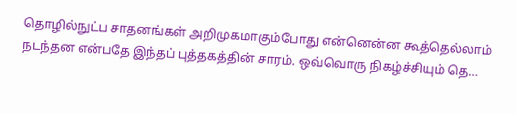தொழில்நுட்ப சாதனங்கள் அறிமுகமாகும்போது என்னென்ன கூத்தெல்லாம் நடந்தன என்பதே இந்தப் புத்தகத்தின் சாரம். ஒவ்வொரு நிகழ்ச்சியும் தெ…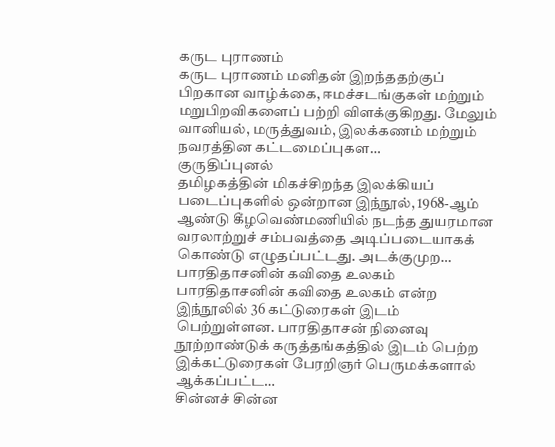கருட புராணம்
கருட புராணம் மனிதன் இறந்ததற்குப் பிறகான வாழ்க்கை, ஈமச்சடங்குகள் மற்றும் மறுபிறவிகளைப் பற்றி விளக்குகிறது. மேலும் வானியல், மருத்துவம், இலக்கணம் மற்றும் நவரத்தின கட்டமைப்புகள…
குருதிப்புனல்
தமிழகத்தின் மிகச்சிறந்த இலக்கியப் படைப்புகளில் ஒன்றான இந்நூல், 1968-ஆம் ஆண்டு கீழவெண்மணியில் நடந்த துயரமான வரலாற்றுச் சம்பவத்தை அடிப்படையாகக் கொண்டு எழுதப்பட்டது. அடக்குமுற…
பாரதிதாசனின் கவிதை உலகம்
பாரதிதாசனின் கவிதை உலகம் என்ற இந்நூலில் 36 கட்டுரைகள் இடம் பெற்றுள்ளன. பாரதிதாசன் நினைவு நூற்றாண்டுக் கருத்தங்கத்தில் இடம் பெற்ற இக்கட்டுரைகள் பேரறிஞர் பெருமக்களால் ஆக்கப்பட்ட…
சின்னச் சின்ன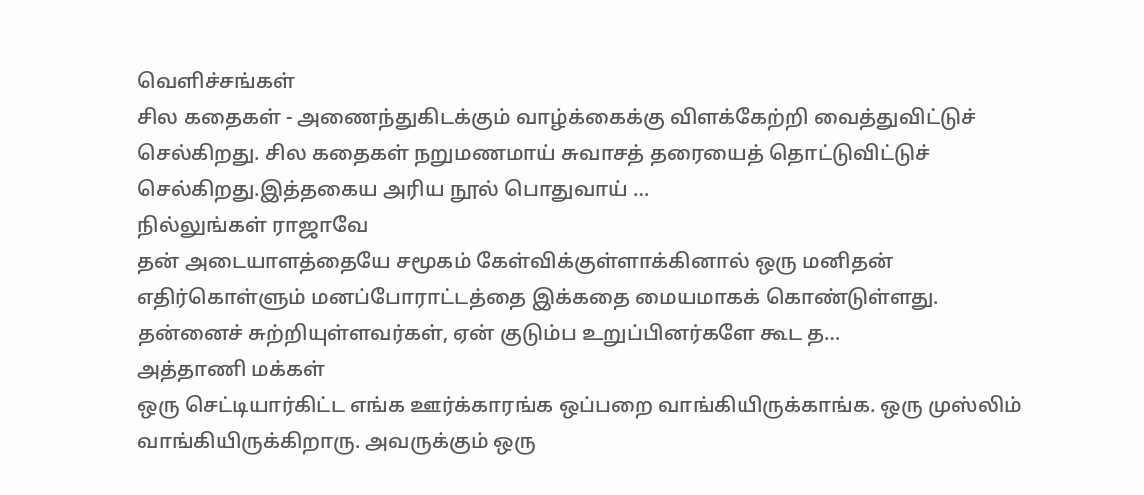வெளிச்சங்கள்
சில கதைகள் - அணைந்துகிடக்கும் வாழ்க்கைக்கு விளக்கேற்றி வைத்துவிட்டுச் செல்கிறது. சில கதைகள் நறுமணமாய் சுவாசத் தரையைத் தொட்டுவிட்டுச் செல்கிறது.இத்தகைய அரிய நூல் பொதுவாய் …
நில்லுங்கள் ராஜாவே
தன் அடையாளத்தையே சமூகம் கேள்விக்குள்ளாக்கினால் ஒரு மனிதன் எதிர்கொள்ளும் மனப்போராட்டத்தை இக்கதை மையமாகக் கொண்டுள்ளது. தன்னைச் சுற்றியுள்ளவர்கள், ஏன் குடும்ப உறுப்பினர்களே கூட த…
அத்தாணி மக்கள்
ஒரு செட்டியார்கிட்ட எங்க ஊர்க்காரங்க ஒப்பறை வாங்கியிருக்காங்க. ஒரு முஸ்லிம் வாங்கியிருக்கிறாரு. அவருக்கும் ஒரு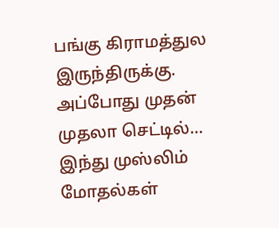பங்கு கிராமத்துல இருந்திருக்கு. அப்போது முதன் முதலா செட்டில்…
இந்து முஸ்லிம் மோதல்கள்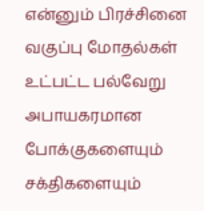என்னும் பிரச்சினை
வகுப்பு மோதல்கள் உட்பட்ட பல்வேறு அபாயகரமான போக்குகளையும் சக்திகளையும்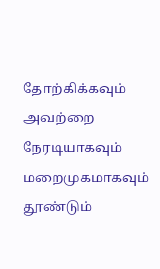தோற்கிக்கவும் அவற்றை நேரடியாகவும் மறைமுகமாகவும் தூண்டும்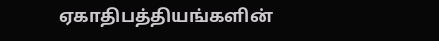ஏகாதிபத்தியங்களின்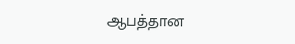ஆபத்தான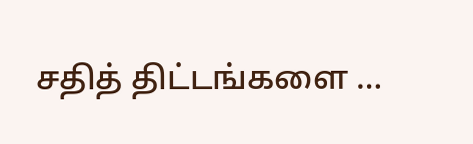சதித் திட்டங்களை …